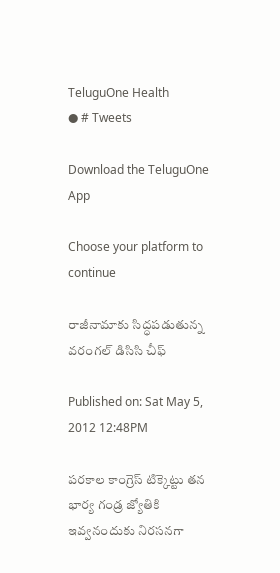TeluguOne Health
● # Tweets

Download the TeluguOne App

Choose your platform to continue

రాజీనామాకు సిద్ధపడుతున్న వరంగల్ డిసిసి చీఫ్

Published on: Sat May 5, 2012 12:48PM

పరకాల కాంగ్రెస్ టిక్కెట్టు తన భార్య గండ్ర జ్యోతికి ఇవ్వనందుకు నిరసనగా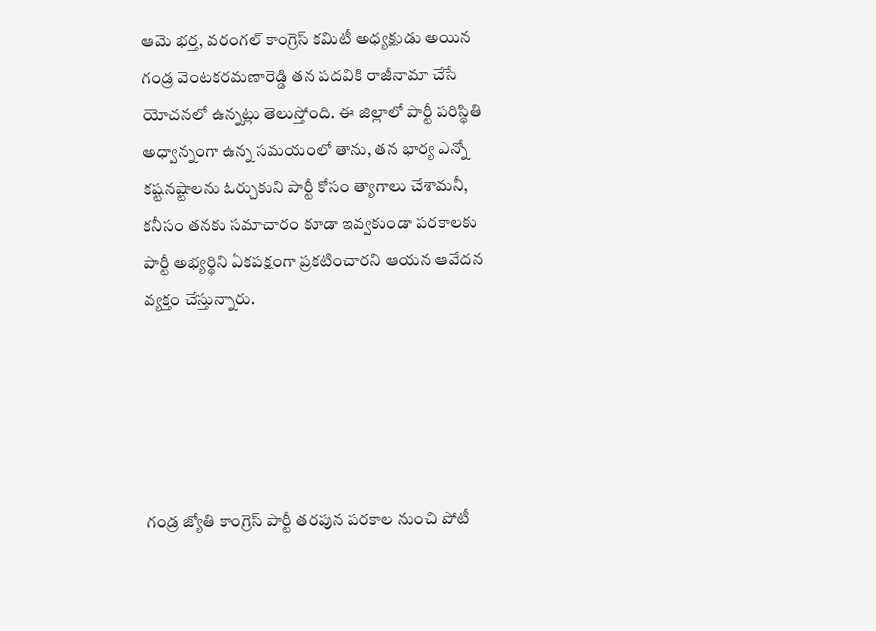ఆమె భర్త, వరంగల్ కాంగ్రెస్ కమిటీ అధ్యక్షుడు అయిన గండ్ర వెంటకరమణారెడ్డి తన పదవికి రాజీనామా చేసే యోచనలో ఉన్నట్లు తెలుస్తోంది. ఈ జిల్లాలో పార్టీ పరిస్థితి అధ్వాన్నంగా ఉన్న సమయంలో తాను, తన భార్య ఎన్నో కష్టనష్టాలను ఓర్చుకుని పార్టీ కోసం త్యాగాలు చేశామనీ, కనీసం తనకు సమాచారం కూడా ఇవ్వకుండా పరకాలకు పార్టీ అభ్యర్థిని ఏకపక్షంగా ప్రకటించారని ఆయన ఆవేదన వ్యక్తం చేస్తున్నారు.





గండ్ర జ్యోతి కాంగ్రెస్ పార్టీ తరపున పరకాల నుంచి పోటీ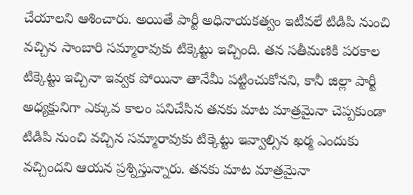చేయాలని ఆశించారు. అయితే పార్టీ అధినాయకత్వం ఇటీవలే టిడిపి నుంచి వచ్చిన సాంబారి సమ్మారావుకు టిక్కెట్టు ఇచ్చింది. తన సతీమణికి పరకాల టిక్కెట్టు ఇచ్చినా ఇవ్వక పోయినా తానేమీ పట్టించుకోనని, కానీ జిల్లా పార్టీ అధ్యక్షునిగా ఎక్కువ కాలం పనిచేసిన తనకు మాట మాత్రమైనా చెప్పకుండా టిడిపి నుంచి వచ్చిన సమ్మారావుకు టిక్కెట్టు ఇవ్వాల్సిన ఖర్మ ఎందుకు వచ్చిందని ఆయన ప్రశ్నిస్తున్నారు. తనకు మాట మాత్రమైనా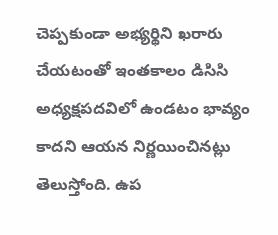చెప్పకుండా అభ్యర్థిని ఖరారు చేయటంతో ఇంతకాలం డిసిసి అధ్యక్షపదవిలో ఉండటం భావ్యం కాదని ఆయన నిర్ణయించినట్లు తెలుస్తోంది. ఉప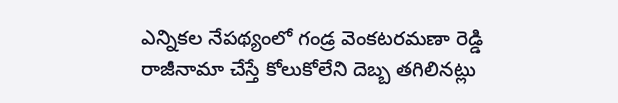ఎన్నికల నేపథ్యంలో గండ్ర వెంకటరమణా రెడ్డి రాజీనామా చేస్తే కోలుకోలేని దెబ్బ తగిలినట్లు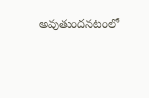అవుతుందనటంలో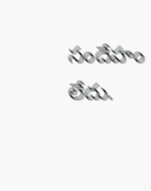సందేహం లేదు.